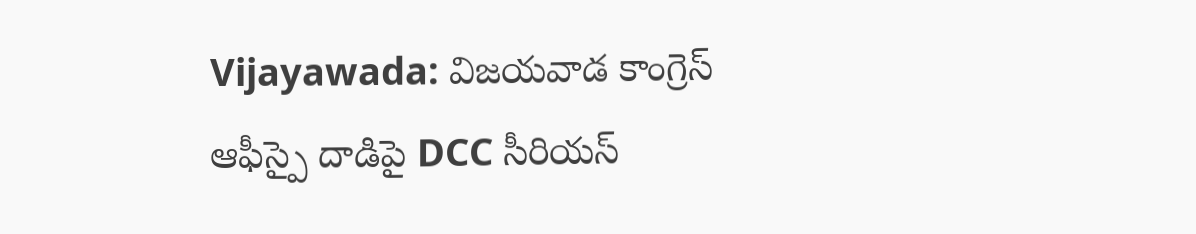Vijayawada: విజయవాడ కాంగ్రెస్ ఆఫీస్పై దాడిపై DCC సీరియస్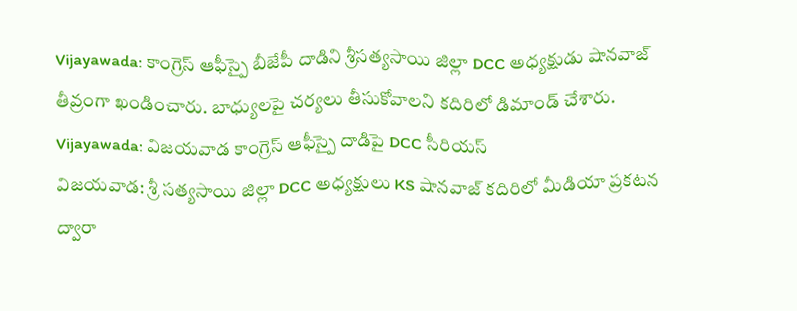Vijayawada: కాంగ్రెస్ ఆఫీస్పై బీజేపీ దాడిని శ్రీసత్యసాయి జిల్లా DCC అధ్యక్షుడు షానవాజ్ తీవ్రంగా ఖండించారు. బాధ్యులపై చర్యలు తీసుకోవాలని కదిరిలో డిమాండ్ చేశారు.
Vijayawada: విజయవాడ కాంగ్రెస్ ఆఫీస్పై దాడిపై DCC సీరియస్
విజయవాడ: శ్రీ సత్యసాయి జిల్లా DCC అధ్యక్షులు KS షానవాజ్ కదిరిలో మీడియా ప్రకటన ద్వారా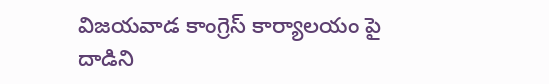విజయవాడ కాంగ్రెస్ కార్యాలయం పై దాడిని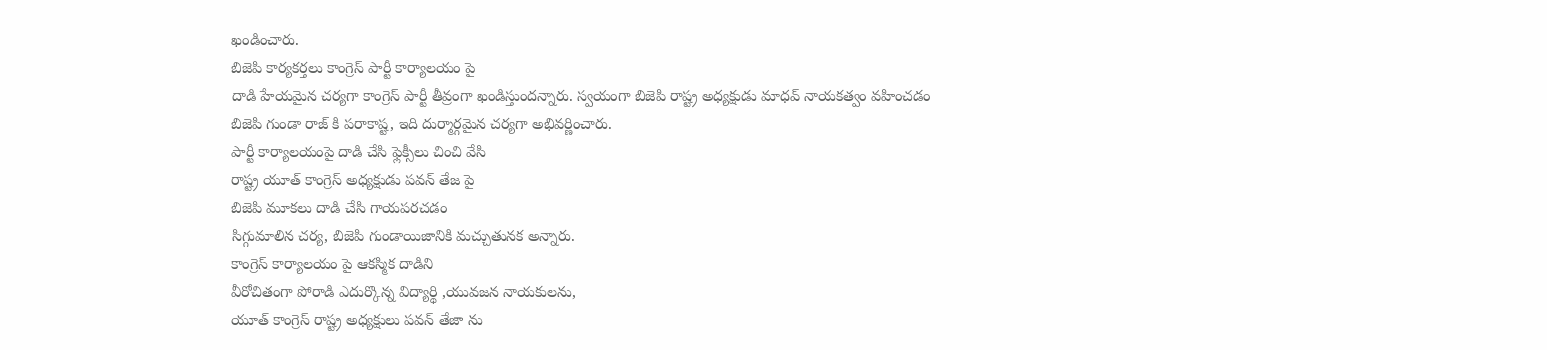ఖండించారు.
బిజెపి కార్యకర్తలు కాంగ్రెస్ పార్టీ కార్యాలయం పై
దాడి హేయమైన చర్యగా కాంగ్రెస్ పార్టీ తీవ్రంగా ఖండిస్తుందన్నారు. స్వయంగా బిజెపి రాష్ట్ర అధ్యక్షుడు మాధవ్ నాయకత్వం వహించడం
బిజెపి గుండా రాజ్ కి పరాకాష్ట, ఇది దుర్మార్గమైన చర్యగా అభివర్ణించారు.
పార్టీ కార్యాలయంపై దాడి చేసి ఫ్లెక్సీలు చించి వేసి
రాష్ట్ర యూత్ కాంగ్రెస్ అధ్యక్షుడు పవన్ తేజ పై
బిజెపి మూకలు దాడి చేసి గాయపరచడం
సిగ్గుమాలిన చర్య, బిజెపి గుండాయిజానికి మచ్చుతునక అన్నారు.
కాంగ్రెస్ కార్యాలయం పై ఆకస్మిక దాడిని
వీరోచితంగా పోరాడి ఎదుర్కొన్న విద్యార్థి ,యువజన నాయకులను,
యూత్ కాంగ్రెస్ రాష్ట్ర అధ్యక్షులు పవన్ తేజా ను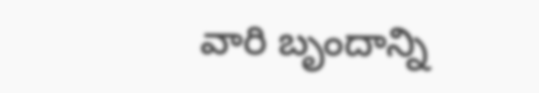వారి బృందాన్ని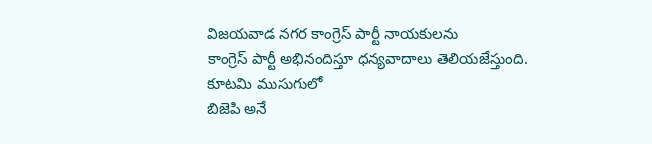విజయవాడ నగర కాంగ్రెస్ పార్టీ నాయకులను
కాంగ్రెస్ పార్టీ అభినందిస్తూ ధన్యవాదాలు తెలియజేస్తుంది.
కూటమి ముసుగులో
బిజెపి అనే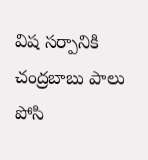విష సర్పానికి చంద్రబాబు పాలు పోసి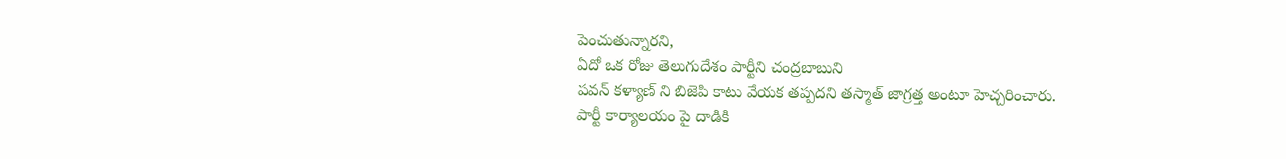పెంచుతున్నారని,
ఏదో ఒక రోజు తెలుగుదేశం పార్టీని చంద్రబాబుని
పవన్ కళ్యాణ్ ని బిజెపి కాటు వేయక తప్పదని తస్మాత్ జాగ్రత్త అంటూ హెచ్చరించారు.
పార్టీ కార్యాలయం పై దాడికి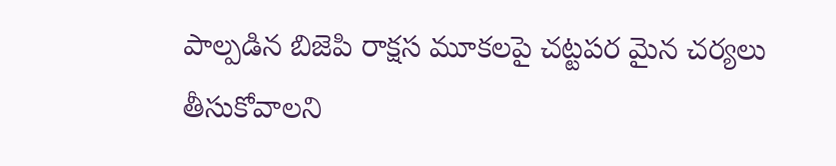పాల్పడిన బిజెపి రాక్షస మూకలపై చట్టపర మైన చర్యలు
తీసుకోవాలని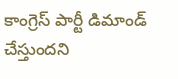కాంగ్రెస్ పార్టీ డిమాండ్ చేస్తుందని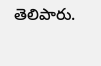తెలిపారు.